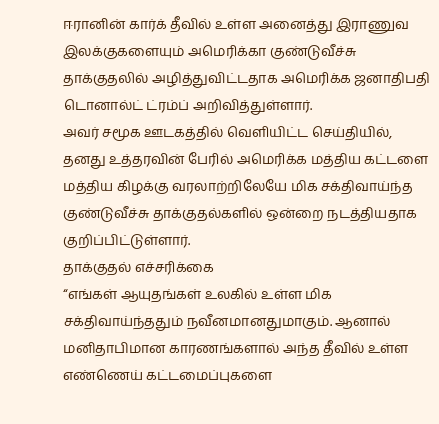ஈரானின் கார்க் தீவில் உள்ள அனைத்து இராணுவ இலக்குகளையும் அமெரிக்கா குண்டுவீச்சு தாக்குதலில் அழித்துவிட்டதாக அமெரிக்க ஜனாதிபதி டொனால்ட் ட்ரம்ப் அறிவித்துள்ளார்.
அவர் சமூக ஊடகத்தில் வெளியிட்ட செய்தியில், தனது உத்தரவின் பேரில் அமெரிக்க மத்திய கட்டளை மத்திய கிழக்கு வரலாற்றிலேயே மிக சக்திவாய்ந்த குண்டுவீச்சு தாக்குதல்களில் ஒன்றை நடத்தியதாக குறிப்பிட்டுள்ளார்.
தாக்குதல் எச்சரிக்கை
“எங்கள் ஆயுதங்கள் உலகில் உள்ள மிக சக்திவாய்ந்ததும் நவீனமானதுமாகும். ஆனால் மனிதாபிமான காரணங்களால் அந்த தீவில் உள்ள எண்ணெய் கட்டமைப்புகளை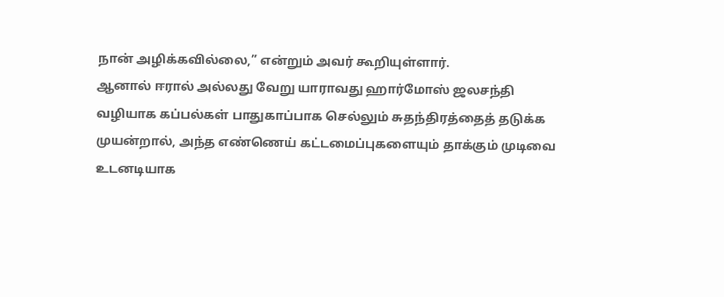நான் அழிக்கவில்லை,” என்றும் அவர் கூறியுள்ளார்.
ஆனால் ஈரால் அல்லது வேறு யாராவது ஹார்மோஸ் ஜலசந்தி வழியாக கப்பல்கள் பாதுகாப்பாக செல்லும் சுதந்திரத்தைத் தடுக்க முயன்றால், அந்த எண்ணெய் கட்டமைப்புகளையும் தாக்கும் முடிவை உடனடியாக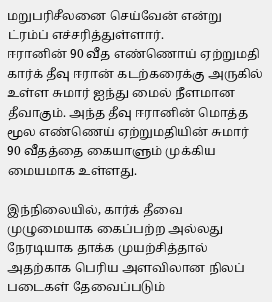மறுபரிசீலனை செய்வேன் என்று ட்ரம்ப் எச்சரித்துள்ளார்.
ஈரானின் 90 வீத எண்ணொய் ஏற்றுமதி
கார்க் தீவு ஈரான் கடற்கரைக்கு அருகில் உள்ள சுமார் ஐந்து மைல் நீளமான தீவாகும். அந்த தீவு ஈரானின் மொத்த மூல எண்ணெய் ஏற்றுமதியின் சுமார் 90 வீதத்தை கையாளும் முக்கிய மையமாக உள்ளது.

இந்நிலையில், கார்க் தீவை முழுமையாக கைப்பற்ற அல்லது நேரடியாக தாக்க முயற்சித்தால் அதற்காக பெரிய அளவிலான நிலப் படைகள் தேவைப்படும்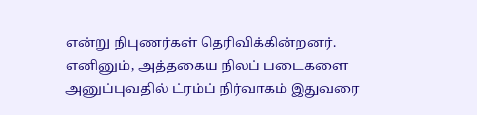என்று நிபுணர்கள் தெரிவிக்கின்றனர்.
எனினும், அத்தகைய நிலப் படைகளை அனுப்புவதில் ட்ரம்ப் நிர்வாகம் இதுவரை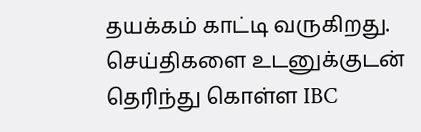தயக்கம் காட்டி வருகிறது.
செய்திகளை உடனுக்குடன் தெரிந்து கொள்ள IBC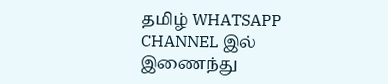தமிழ் WHATSAPP CHANNEL இல் இணைந்து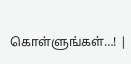கொள்ளுங்கள்…! |